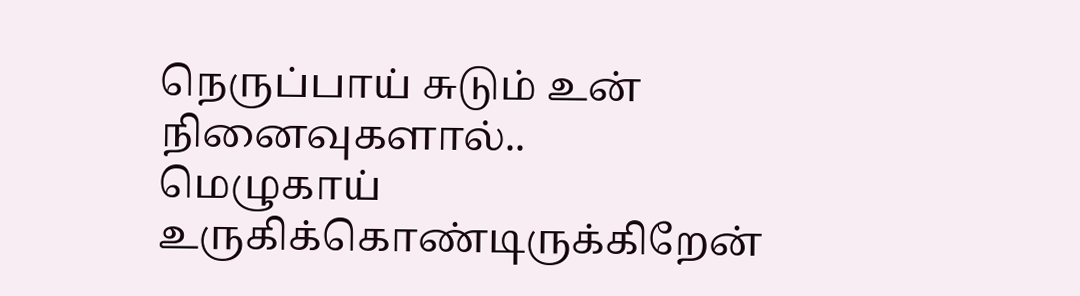நெருப்பாய் சுடும் உன் நினைவுகளால்..
மெழுகாய் உருகிக்கொண்டிருக்கிறேன்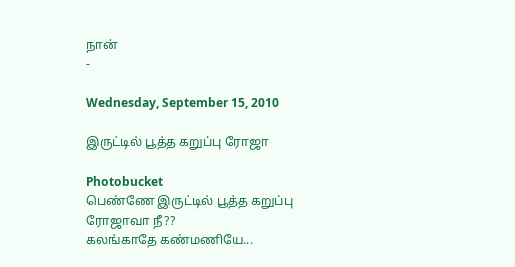நான்
-

Wednesday, September 15, 2010

இருட்டில் பூத்த கறுப்பு ரோஜா

Photobucket
பெண்ணே இருட்டில் பூத்த கறுப்பு ரோஜாவா நீ??
கலங்காதே கண்மணியே...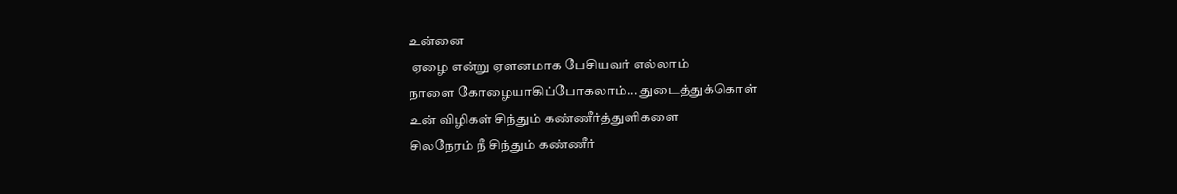உன்னை
 ஏழை என்று ஏளனமாக பேசியவர் எல்லாம்
நாளை கோழையாகிப்போகலாம்... துடைத்துக்கொள்
உன் விழிகள் சிந்தும் கண்ணீர்த்துளிகளை
சிலநேரம் நீ சிந்தும் கண்ணீர்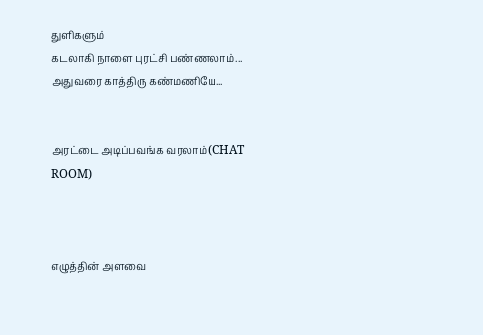துளிகளும்
கடலாகி நாளை புரட்சி பண்ணலாம்...
அதுவரை காத்திரு கண்மணியே...


அரட்டை அடிப்பவங்க வரலாம்(CHAT ROOM)



எழுத்தின் அளவை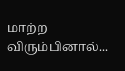மாற்ற விரும்பினால்...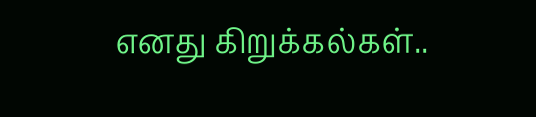எனது கிறுக்கல்கள்..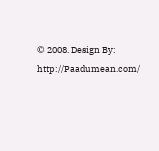© 2008. Design By: http://Paadumean.com/